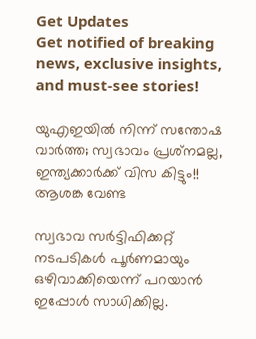Get Updates
Get notified of breaking news, exclusive insights, and must-see stories!

യുഎഇയില്‍ നിന്ന് സന്തോഷ വാര്‍ത്ത; സ്വഭാവം പ്രശ്‌നമല്ല, ഇന്ത്യക്കാര്‍ക്ക് വിസ കിട്ടും!! ആശങ്ക വേണ്ട

സ്വഭാവ സര്‍ട്ടിഫിക്കറ്റ് നടപടികള്‍ പൂര്‍ണമായും ഒഴിവാക്കിയെന്ന് പറയാന്‍ ഇപ്പോള്‍ സാധിക്കില്ല.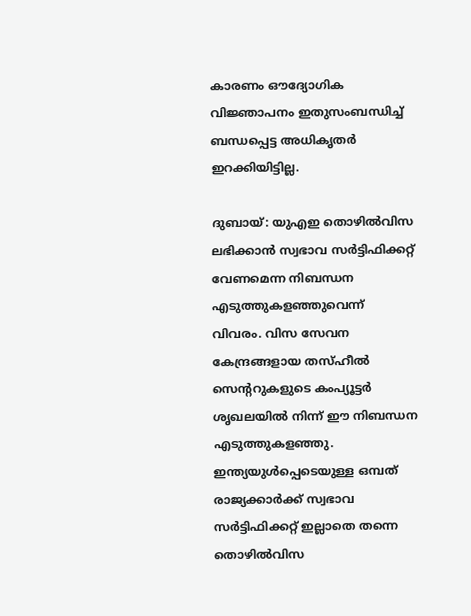കാരണം ഔദ്യോഗിക വിജ്ഞാപനം ഇതുസംബന്ധിച്ച് ബന്ധപ്പെട്ട അധികൃതര്‍ ഇറക്കിയിട്ടില്ല.

ദുബായ്: യുഎഇ തൊഴില്‍വിസ ലഭിക്കാന്‍ സ്വഭാവ സര്‍ട്ടിഫിക്കറ്റ് വേണമെന്ന നിബന്ധന എടുത്തുകളഞ്ഞുവെന്ന് വിവരം. വിസ സേവന കേന്ദ്രങ്ങളായ തസ്ഹീല്‍ സെന്ററുകളുടെ കംപ്യൂട്ടര്‍ ശൃഖലയില്‍ നിന്ന് ഈ നിബന്ധന എടുത്തുകളഞ്ഞു. ഇന്ത്യയുള്‍പ്പെടെയുള്ള ഒമ്പത് രാജ്യക്കാര്‍ക്ക് സ്വഭാവ സര്‍ട്ടിഫിക്കറ്റ് ഇല്ലാതെ തന്നെ തൊഴില്‍വിസ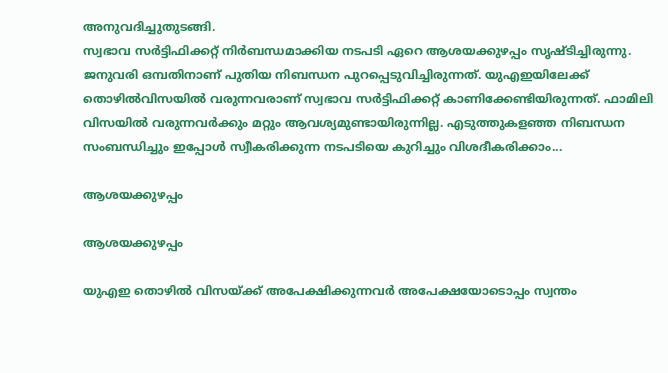അനുവദിച്ചുതുടങ്ങി.
സ്വഭാവ സര്‍ട്ടിഫിക്കറ്റ് നിര്‍ബന്ധമാക്കിയ നടപടി ഏറെ ആശയക്കുഴപ്പം സൃഷ്ടിച്ചിരുന്നു. ജനുവരി ഒമ്പതിനാണ് പുതിയ നിബന്ധന പുറപ്പെടുവിച്ചിരുന്നത്. യുഎഇയിലേക്ക് തൊഴില്‍വിസയില്‍ വരുന്നവരാണ് സ്വഭാവ സര്‍ട്ടിഫിക്കറ്റ് കാണിക്കേണ്ടിയിരുന്നത്. ഫാമിലി വിസയില്‍ വരുന്നവര്‍ക്കും മറ്റും ആവശ്യമുണ്ടായിരുന്നില്ല. എടുത്തുകളഞ്ഞ നിബന്ധന സംബന്ധിച്ചും ഇപ്പോള്‍ സ്വീകരിക്കുന്ന നടപടിയെ കുറിച്ചും വിശദീകരിക്കാം...

ആശയക്കുഴപ്പം

ആശയക്കുഴപ്പം

യുഎഇ തൊഴില്‍ വിസയ്ക്ക് അപേക്ഷിക്കുന്നവര്‍ അപേക്ഷയോടൊപ്പം സ്വന്തം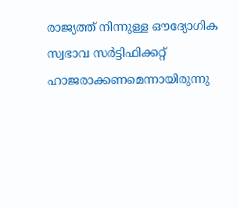രാജ്യത്ത് നിന്നുള്ള ഔദ്യോഗിക സ്വഭാവ സര്‍ട്ടിഫിക്കറ്റ് ഹാജരാക്കണമെന്നായിരുന്നു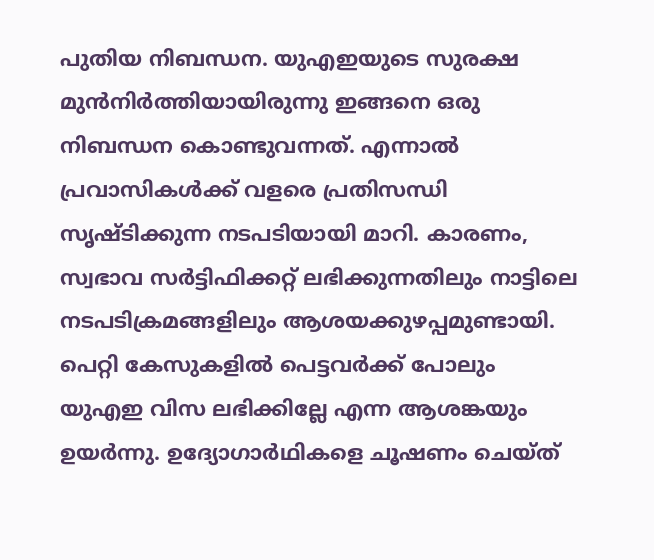പുതിയ നിബന്ധന. യുഎഇയുടെ സുരക്ഷ മുന്‍നിര്‍ത്തിയായിരുന്നു ഇങ്ങനെ ഒരു നിബന്ധന കൊണ്ടുവന്നത്. എന്നാല്‍ പ്രവാസികള്‍ക്ക് വളരെ പ്രതിസന്ധി സൃഷ്ടിക്കുന്ന നടപടിയായി മാറി. കാരണം, സ്വഭാവ സര്‍ട്ടിഫിക്കറ്റ് ലഭിക്കുന്നതിലും നാട്ടിലെ നടപടിക്രമങ്ങളിലും ആശയക്കുഴപ്പമുണ്ടായി. പെറ്റി കേസുകളില്‍ പെട്ടവര്‍ക്ക് പോലും യുഎഇ വിസ ലഭിക്കില്ലേ എന്ന ആശങ്കയും ഉയര്‍ന്നു. ഉദ്യോഗാര്‍ഥികളെ ചൂഷണം ചെയ്ത്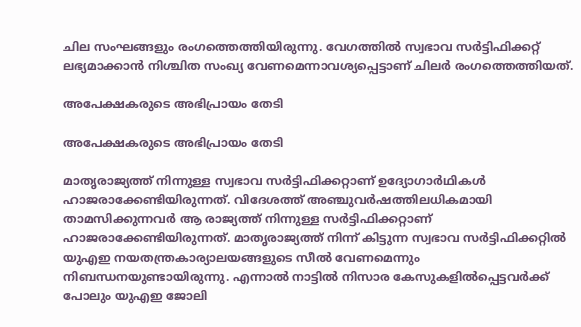ചില സംഘങ്ങളും രംഗത്തെത്തിയിരുന്നു. വേഗത്തില്‍ സ്വഭാവ സര്‍ട്ടിഫിക്കറ്റ് ലഭ്യമാക്കാന്‍ നിശ്ചിത സംഖ്യ വേണമെന്നാവശ്യപ്പെട്ടാണ് ചിലര്‍ രംഗത്തെത്തിയത്.

അപേക്ഷകരുടെ അഭിപ്രായം തേടി

അപേക്ഷകരുടെ അഭിപ്രായം തേടി

മാതൃരാജ്യത്ത് നിന്നുള്ള സ്വഭാവ സര്‍ട്ടിഫിക്കറ്റാണ് ഉദ്യോഗാര്‍ഥികള്‍ ഹാജരാക്കേണ്ടിയിരുന്നത്. വിദേശത്ത് അഞ്ചുവര്‍ഷത്തിലധികമായി താമസിക്കുന്നവര്‍ ആ രാജ്യത്ത് നിന്നുള്ള സര്‍ട്ടിഫിക്കറ്റാണ് ഹാജരാക്കേണ്ടിയിരുന്നത്. മാതൃരാജ്യത്ത് നിന്ന് കിട്ടുന്ന സ്വഭാവ സര്‍ട്ടിഫിക്കറ്റില്‍ യുഎഇ നയതന്ത്രകാര്യാലയങ്ങളുടെ സീല്‍ വേണമെന്നും നിബന്ധനയുണ്ടായിരുന്നു. എന്നാല്‍ നാട്ടില്‍ നിസാര കേസുകളില്‍പ്പെട്ടവര്‍ക്ക് പോലും യുഎഇ ജോലി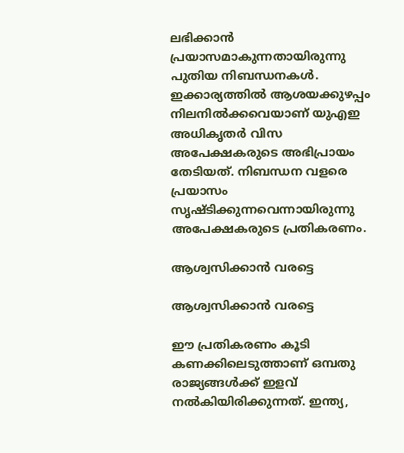ലഭിക്കാന്‍ പ്രയാസമാകുന്നതായിരുന്നു പുതിയ നിബന്ധനകള്‍. ഇക്കാര്യത്തില്‍ ആശയക്കുഴപ്പം നിലനില്‍ക്കവെയാണ് യുഎഇ അധികൃതര്‍ വിസ അപേക്ഷകരുടെ അഭിപ്രായം തേടിയത്. നിബന്ധന വളരെ പ്രയാസം സൃഷ്ടിക്കുന്നവെന്നായിരുന്നു അപേക്ഷകരുടെ പ്രതികരണം.

ആശ്വസിക്കാന്‍ വരട്ടെ

ആശ്വസിക്കാന്‍ വരട്ടെ

ഈ പ്രതികരണം കൂടി കണക്കിലെടുത്താണ് ഒമ്പതു രാജ്യങ്ങള്‍ക്ക് ഇളവ് നല്‍കിയിരിക്കുന്നത്. ഇന്ത്യ,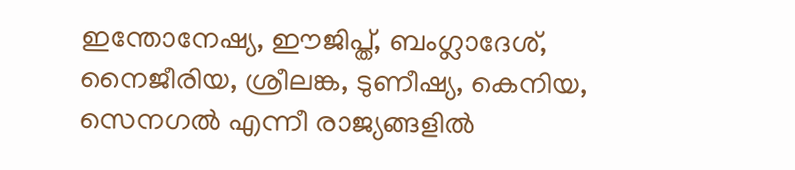ഇന്തോനേഷ്യ, ഈജിപ്ത്, ബംഗ്ലാദേശ്, നൈജീരിയ, ശ്രീലങ്ക, ടുണീഷ്യ, കെനിയ, സെനഗല്‍ എന്നീ രാജ്യങ്ങളില്‍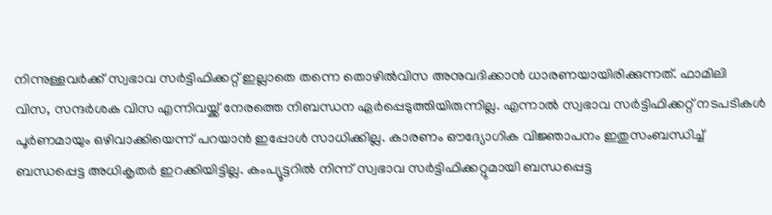നിന്നുള്ളവര്‍ക്ക് സ്വഭാവ സര്‍ട്ടിഫിക്കറ്റ് ഇല്ലാതെ തന്നെ തൊഴില്‍വിസ അനുവദിക്കാന്‍ ധാരണയായിരിക്കുന്നത്. ഫാമിലി വിസ, സന്ദര്‍ശക വിസ എന്നിവയ്ക്ക് നേരത്തെ നിബന്ധന ഏര്‍പ്പെടുത്തിയിരുന്നില്ല. എന്നാല്‍ സ്വഭാവ സര്‍ട്ടിഫിക്കറ്റ് നടപടികള്‍ പൂര്‍ണമായും ഒഴിവാക്കിയെന്ന് പറയാന്‍ ഇപ്പോള്‍ സാധിക്കില്ല. കാരണം ഔദ്യോഗിക വിജ്ഞാപനം ഇതുസംബന്ധിച്ച് ബന്ധപ്പെട്ട അധികൃതര്‍ ഇറക്കിയിട്ടില്ല. കംപ്യൂട്ടറില്‍ നിന്ന് സ്വഭാവ സര്‍ട്ടിഫിക്കറ്റുമായി ബന്ധപ്പെട്ട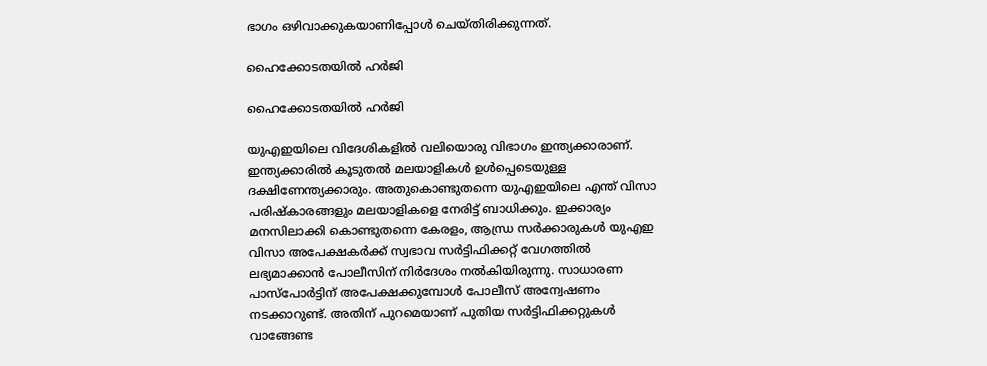ഭാഗം ഒഴിവാക്കുകയാണിപ്പോള്‍ ചെയ്തിരിക്കുന്നത്.

ഹൈക്കോടതയില്‍ ഹര്‍ജി

ഹൈക്കോടതയില്‍ ഹര്‍ജി

യുഎഇയിലെ വിദേശികളില്‍ വലിയൊരു വിഭാഗം ഇന്ത്യക്കാരാണ്. ഇന്ത്യക്കാരില്‍ കൂടുതല്‍ മലയാളികള്‍ ഉള്‍പ്പെടെയുള്ള ദക്ഷിണേന്ത്യക്കാരും. അതുകൊണ്ടുതന്നെ യുഎഇയിലെ എന്ത് വിസാ പരിഷ്‌കാരങ്ങളും മലയാളികളെ നേരിട്ട് ബാധിക്കും. ഇക്കാര്യം മനസിലാക്കി കൊണ്ടുതന്നെ കേരളം, ആന്ധ്ര സര്‍ക്കാരുകള്‍ യുഎഇ വിസാ അപേക്ഷകര്‍ക്ക് സ്വഭാവ സര്‍ട്ടിഫിക്കറ്റ് വേഗത്തില്‍ ലഭ്യമാക്കാന്‍ പോലീസിന് നിര്‍ദേശം നല്‍കിയിരുന്നു. സാധാരണ പാസ്‌പോര്‍ട്ടിന് അപേക്ഷക്കുമ്പോള്‍ പോലീസ് അന്വേഷണം നടക്കാറുണ്ട്. അതിന് പുറമെയാണ് പുതിയ സര്‍ട്ടിഫിക്കറ്റുകള്‍ വാങ്ങേണ്ട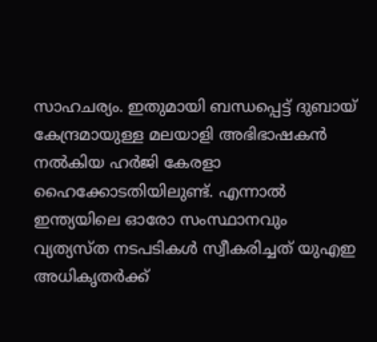സാഹചര്യം. ഇതുമായി ബന്ധപ്പെട്ട് ദുബായ് കേന്ദ്രമായുള്ള മലയാളി അഭിഭാഷകന്‍ നല്‍കിയ ഹര്‍ജി കേരളാ ഹൈക്കോടതിയിലുണ്ട്. എന്നാല്‍ ഇന്ത്യയിലെ ഓരോ സംസ്ഥാനവും വ്യത്യസ്ത നടപടികള്‍ സ്വീകരിച്ചത് യുഎഇ അധികൃതര്‍ക്ക്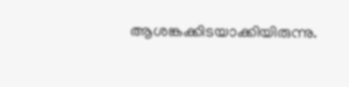ആശങ്കക്കിടയാക്കിയിരുന്നു.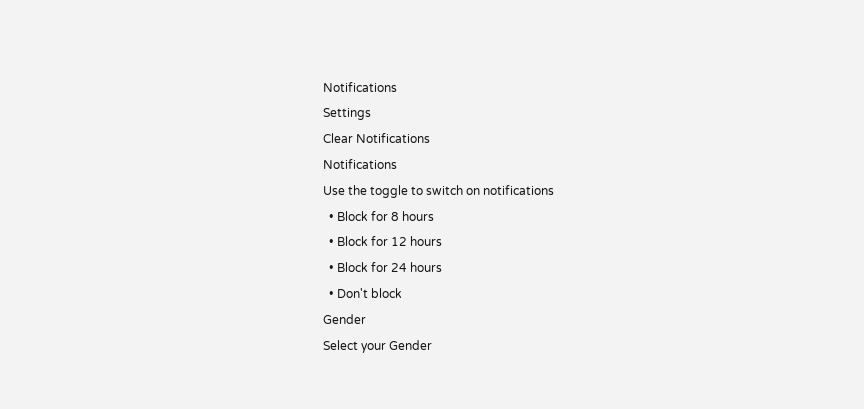Notifications
Settings
Clear Notifications
Notifications
Use the toggle to switch on notifications
  • Block for 8 hours
  • Block for 12 hours
  • Block for 24 hours
  • Don't block
Gender
Select your Gender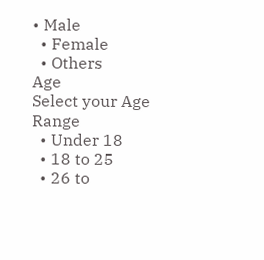• Male
  • Female
  • Others
Age
Select your Age Range
  • Under 18
  • 18 to 25
  • 26 to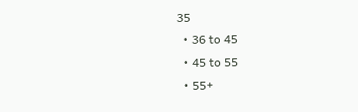35
  • 36 to 45
  • 45 to 55
  • 55+